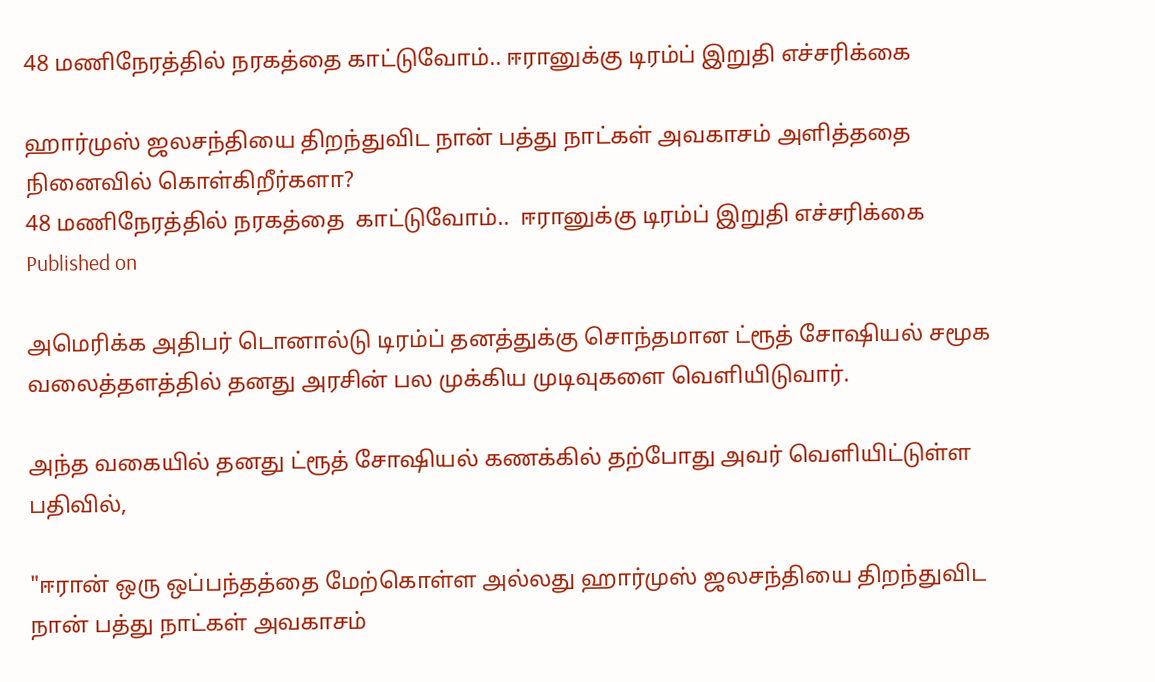48 மணிநேரத்தில் நரகத்தை காட்டுவோம்.. ஈரானுக்கு டிரம்ப் இறுதி எச்சரிக்கை

ஹார்முஸ் ஜலசந்தியை திறந்துவிட நான் பத்து நாட்கள் அவகாசம் அளித்ததை நினைவில் கொள்கிறீர்களா?
48 மணிநேரத்தில் நரகத்தை  காட்டுவோம்..  ஈரானுக்கு டிரம்ப் இறுதி எச்சரிக்கை
Published on

அமெரிக்க அதிபர் டொனால்டு டிரம்ப் தனத்துக்கு சொந்தமான ட்ரூத் சோஷியல் சமூக வலைத்தளத்தில் தனது அரசின் பல முக்கிய முடிவுகளை வெளியிடுவார்.

அந்த வகையில் தனது ட்ரூத் சோஷியல் கணக்கில் தற்போது அவர் வெளியிட்டுள்ள பதிவில்,

"ஈரான் ஒரு ஒப்பந்தத்தை மேற்கொள்ள அல்லது ஹார்முஸ் ஜலசந்தியை திறந்துவிட நான் பத்து நாட்கள் அவகாசம்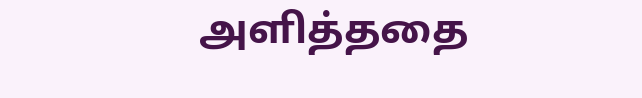அளித்ததை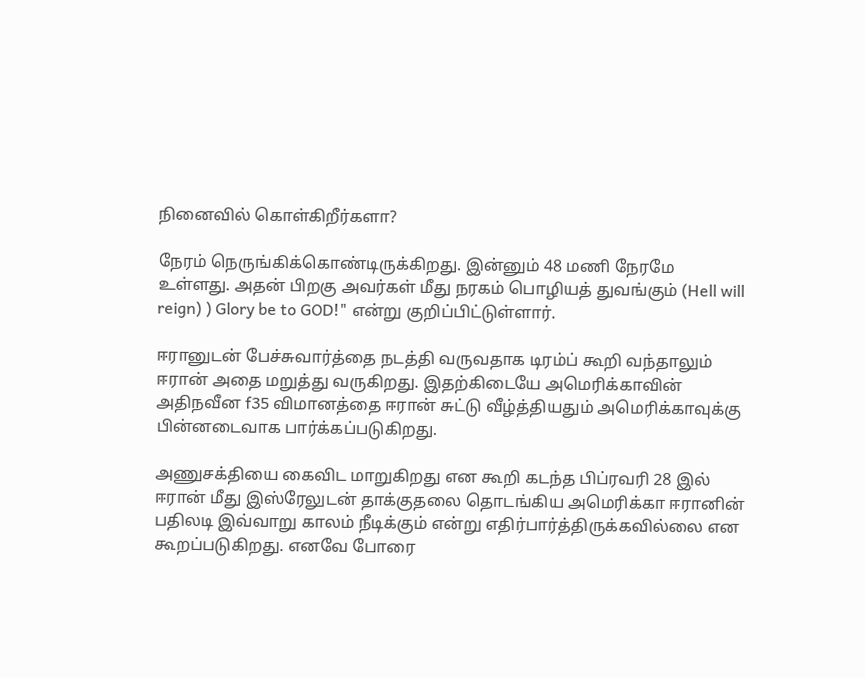நினைவில் கொள்கிறீர்களா?

நேரம் நெருங்கிக்கொண்டிருக்கிறது. இன்னும் 48 மணி நேரமே உள்ளது. அதன் பிறகு அவர்கள் மீது நரகம் பொழியத் துவங்கும் (Hell will reign) ) Glory be to GOD!" என்று குறிப்பிட்டுள்ளார்.

ஈரானுடன் பேச்சுவார்த்தை நடத்தி வருவதாக டிரம்ப் கூறி வந்தாலும் ஈரான் அதை மறுத்து வருகிறது. இதற்கிடையே அமெரிக்காவின் அதிநவீன f35 விமானத்தை ஈரான் சுட்டு வீழ்த்தியதும் அமெரிக்காவுக்கு பின்னடைவாக பார்க்கப்படுகிறது.

அணுசக்தியை கைவிட மாறுகிறது என கூறி கடந்த பிப்ரவரி 28 இல் ஈரான் மீது இஸ்ரேலுடன் தாக்குதலை தொடங்கிய அமெரிக்கா ஈரானின் பதிலடி இவ்வாறு காலம் நீடிக்கும் என்று எதிர்பார்த்திருக்கவில்லை என கூறப்படுகிறது. எனவே போரை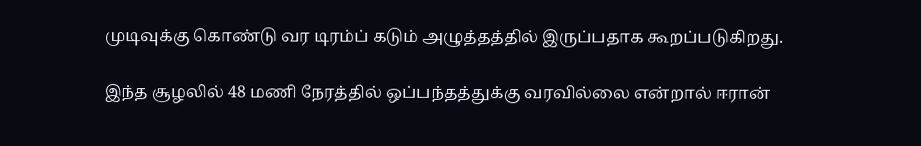முடிவுக்கு கொண்டு வர டிரம்ப் கடும் அழுத்தத்தில் இருப்பதாக கூறப்படுகிறது.

இந்த சூழலில் 48 மணி நேரத்தில் ஒப்பந்தத்துக்கு வரவில்லை என்றால் ஈரான்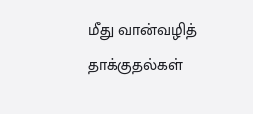மீது வான்வழித் தாக்குதல்கள்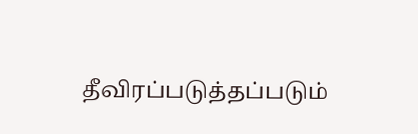தீவிரப்படுத்தப்படும்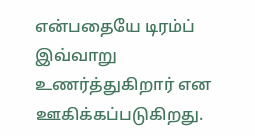என்பதையே டிரம்ப் இவ்வாறு உணர்த்துகிறார் என ஊகிக்கப்படுகிறது.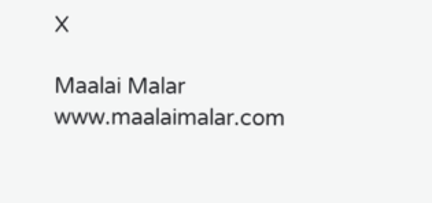X

Maalai Malar
www.maalaimalar.com